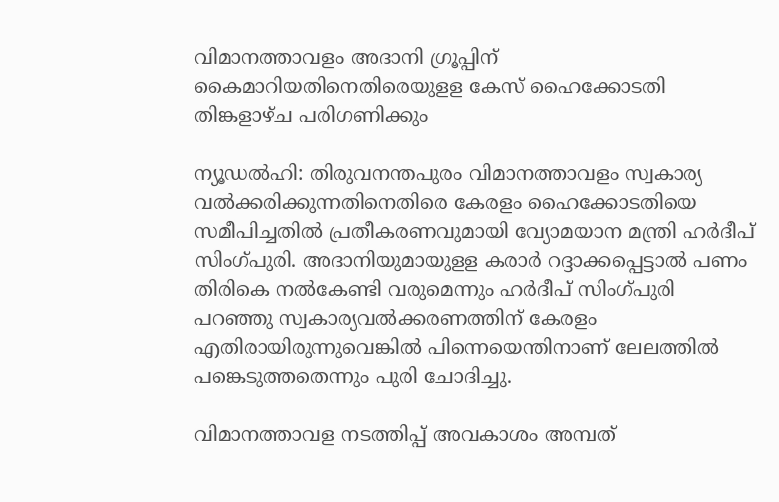വിമാനത്താവളം അദാനി ഗ്രൂപ്പിന്‌ കൈമാറിയതിനെതിരെയുളള കേസ്‌ ഹൈക്കോടതി തിങ്കളാഴ്‌ച പരിഗണിക്കും

ന്യൂഡല്‍ഹി: തിരുവനന്തപുരം വിമാനത്താവളം സ്വകാര്യ വല്‍ക്കരിക്കുന്നതിനെതിരെ കേരളം ഹൈക്കോടതിയെ സമീപിച്ചതില്‍ പ്രതീകരണവുമായി വ്യോമയാന മന്ത്രി ഹര്‍ദീപ്‌ സിംഗ്‌പുരി. അദാനിയുമായുളള കരാര്‍ റദ്ദാക്കപ്പെട്ടാല്‍ പണം തിരികെ നല്‍കേണ്ടി വരുമെന്നും ഹര്‍ദീപ്‌ സിംഗ്‌പുരി പറഞ്ഞു സ്വകാര്യവല്‍ക്കരണത്തിന്‌ കേരളം എതിരായിരുന്നുവെങ്കില്‍ പിന്നെയെന്തിനാണ്‌ ലേലത്തില്‍ പങ്കെടുത്തതെന്നും പുരി ചോദിച്ചു.

വിമാനത്താവള നടത്തിപ്പ്‌ അവകാശം അമ്പത്‌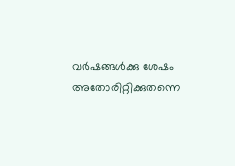വര്‍ഷങ്ങള്‍ക്കു ശേഷം അതോരിറ്റിക്കുതന്നെ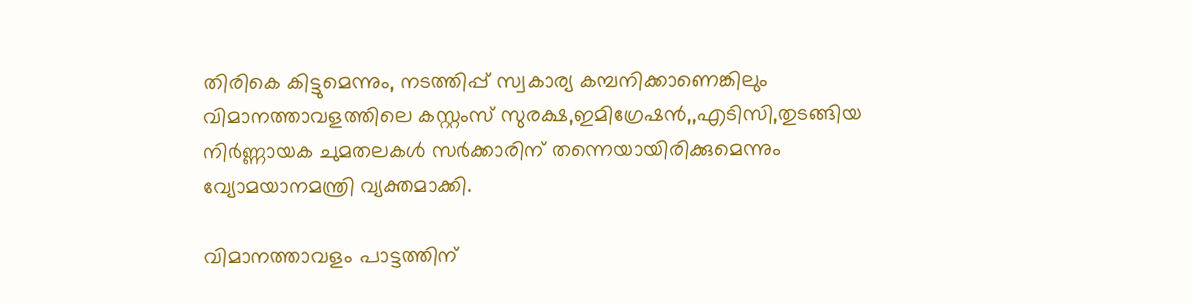തിരികെ കിട്ടുമെന്നും, നടത്തിപ്പ്‌ സ്വകാര്യ കമ്പനിക്കാണെങ്കിലും വിമാനത്താവളത്തിലെ കസ്റ്റംസ്‌ സുരക്ഷ,ഇമിഗ്രേഷന്‍,,എടിസി,തുടങ്ങിയ നിര്‍ണ്ണായക ചുമതലകള്‍ സര്‍ക്കാരിന്‌ തന്നെയായിരിക്കുമെന്നും വ്യോമയാനമന്ത്രി വ്യക്തമാക്കി.

വിമാനത്താവളം പാട്ടത്തിന്‌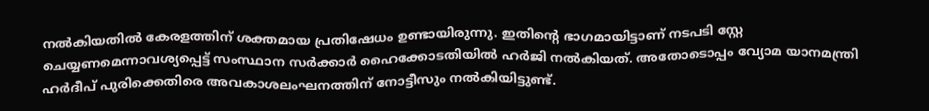നല്‍കിയതില്‍ കേരളത്തിന്‌ ശക്തമായ പ്രതിഷേധം ഉണ്ടായിരുന്നു. ഇതിന്‍റെ ഭാഗമായിട്ടാണ്‌ നടപടി സ്റ്റേ ചെയ്യണമെന്നാവശ്യപ്പെട്ട്‌ സംസ്ഥാന സര്‍ക്കാര്‍ ഹൈക്കോടതിയില്‍ ഹര്‍ജി നല്‍കിയത്‌. അതോടൊപ്പം വ്യോമ യാനമന്ത്രി ഹര്‍ദീപ്‌ പുരിക്കെതിരെ അവകാശലംഘനത്തിന്‌ നോട്ടീസും നല്‍കിയിട്ടുണ്ട്‌.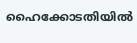ഹൈക്കോടതിയില്‍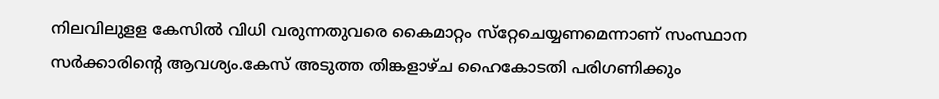നിലവിലുളള കേസില്‍ വിധി വരുന്നതുവരെ കൈമാറ്റം സ്‌റ്റേചെയ്യണമെന്നാണ്‌ സംസ്ഥാന സര്‍ക്കാരിന്റെ ആവശ്യം.കേസ്‌ അടുത്ത തിങ്കളാഴ്‌ച ഹൈകോടതി പരിഗണിക്കും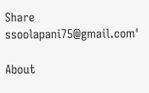Share
ssoolapani75@gmail.com'

About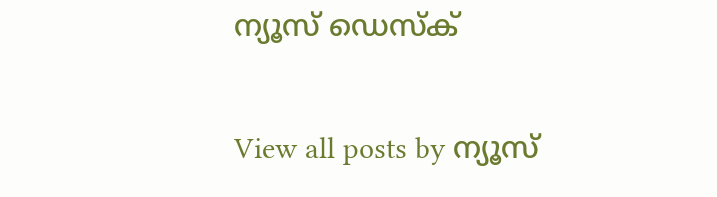ന്യൂസ് ഡെസ്ക്

View all posts by ന്യൂസ്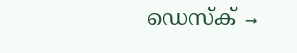ഡെസ്ക് →